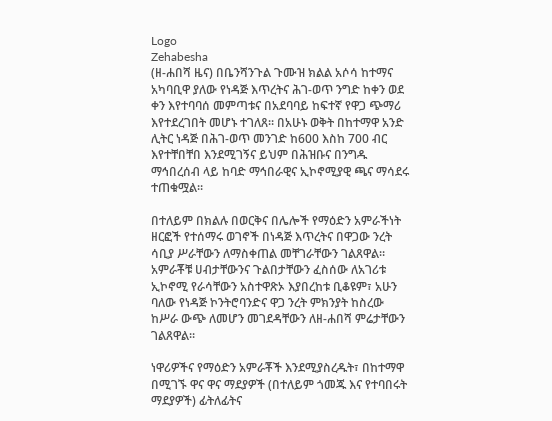Logo
Zehabesha
(ዘ-ሐበሻ ዜና) በቤንሻንጉል ጉሙዝ ክልል አሶሳ ከተማና አካባቢዋ ያለው የነዳጅ እጥረትና ሕገ-ወጥ ንግድ ከቀን ወደ ቀን እየተባባሰ መምጣቱና በአደባባይ ከፍተኛ የዋጋ ጭማሪ እየተደረገበት መሆኑ ተገለጸ። በአሁኑ ወቅት በከተማዋ አንድ ሊትር ነዳጅ በሕገ-ወጥ መንገድ ከ600 እስከ 700 ብር እየተቸበቸበ እንደሚገኝና ይህም በሕዝቡና በንግዱ ማኅበረሰብ ላይ ከባድ ማኅበራዊና ኢኮኖሚያዊ ጫና ማሳደሩ ተጠቁሟል።

በተለይም በክልሉ በወርቅና በሌሎች የማዕድን አምራችነት ዘርፎች የተሰማሩ ወገኖች በነዳጅ እጥረትና በዋጋው ንረት ሳቢያ ሥራቸውን ለማስቀጠል መቸገራቸውን ገልጸዋል። አምራቾቹ ሀብታቸውንና ጉልበታቸውን ፈስሰው ለአገሪቱ ኢኮኖሚ የራሳቸውን አስተዋጽኦ እያበረከቱ ቢቆዩም፣ አሁን ባለው የነዳጅ ኮንትሮባንድና ዋጋ ንረት ምክንያት ከስረው ከሥራ ውጭ ለመሆን መገደዳቸውን ለዘ-ሐበሻ ምሬታቸውን ገልጸዋል።

ነዋሪዎችና የማዕድን አምራቾች እንደሚያስረዱት፣ በከተማዋ በሚገኙ ዋና ዋና ማደያዎች (በተለይም ጎመጁ እና የተባበሩት ማደያዎች) ፊትለፊትና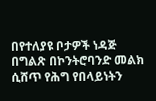በየተለያዩ ቦታዎች ነዳጅ በግልጽ በኮንትሮባንድ መልክ ሲሸጥ የሕግ የበላይነትን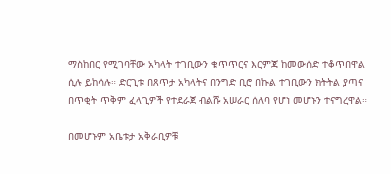ማስከበር የሚገባቸው አካላት ተገቢውን ቁጥጥርና እርምጃ ከመውሰድ ተቆጥበዋል ሲሉ ይከሳሉ። ድርጊቱ በጸጥታ አካላትና በንግድ ቢሮ በኩል ተገቢውን ክትትል ያጣና በጥቂት ጥቅም ፈላጊዎች የተደራጀ ብልሹ አሠራር ሰለባ የሆነ መሆኑን ተናግረዋል።

በመሆኑም አቤቱታ አቅራቢዎቹ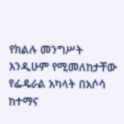የክልሉ መንግሥት እንዲሁም የሚመለከታቸው የፌዴራል አካላት በአሶሳ ከተማና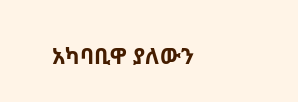አካባቢዋ ያለውን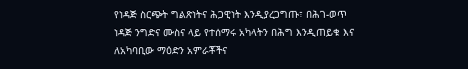የነዳጅ ስርጭት ግልጽነትና ሕጋዊነት እንዲያረጋግጡ፣ በሕገ-ወጥ ነዳጅ ንግድና ሙስና ላይ የተሰማሩ አካላትን በሕግ እንዲጠይቁ እና ለአካባቢው ማዕድን አምራቾችና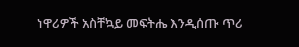ነዋሪዎች አስቸኳይ መፍትሔ እንዲሰጡ ጥሪ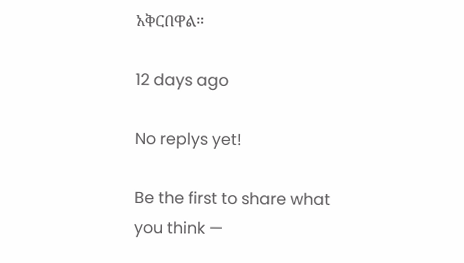አቅርበዋል።

12 days ago

No replys yet!

Be the first to share what you think —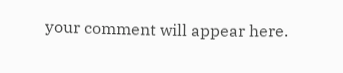your comment will appear here.